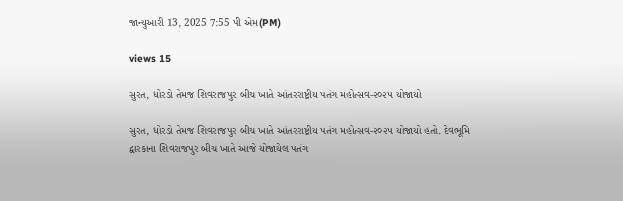જાન્યુઆરી 13, 2025 7:55 પી એમ(PM)

views 15

સુરત, ધોરડો તેમજ શિવરાજપુર બીચ ખાતે આંતરરાષ્ટ્રીય પતંગ મહોત્સવ-૨૦૨૫ યોજાયો

સુરત, ધોરડો તેમજ શિવરાજપુર બીચ ખાતે આંતરરાષ્ટ્રીય પતંગ મહોત્સવ-૨૦૨૫ યોજાયો હતો. દેવભૂમિ દ્વારકાના શિવરાજપુર બીચ ખાતે આજે યોજાયેલ પતંગ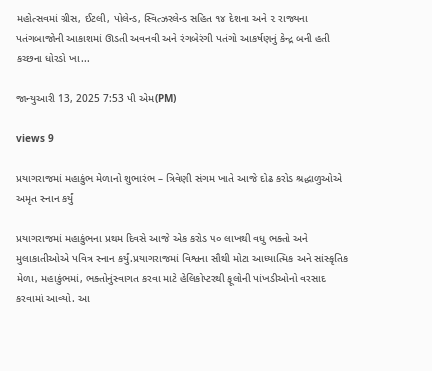મહોત્સવમાં ગ્રીસ, ઈટલી, પોલેન્ડ, સ્વિત્ઝરલેન્ડ સહિત ૧૪ દેશના અને ૨ રાજ્યના પતંગબાજોની આકાશમાં ઊડતી અવનવી અને રંગબેરંગી પતંગો આકર્ષણનું કેન્દ્ર બની હતી કચ્છના ધોરડો ખા...

જાન્યુઆરી 13, 2025 7:53 પી એમ(PM)

views 9

પ્રયાગરાજમાં મહાકુંભ મેળાનો શુભારંભ – ત્રિવેણી સંગમ ખાતે આજે દોઢ કરોડ શ્રદ્ધાળુઓએ અમૃત સ્નાન કર્યું

પ્રયાગરાજમાં મહાકુંભના પ્રથમ દિવસે આજે એક કરોડ ૫૦ લાખથી વધુ ભક્તો અને મુલાકાતીઓએ પવિત્ર સ્નાન કર્યું.પ્રયાગરાજમાં વિશ્વના સૌથી મોટા આધ્યાત્મિક અને સાંસ્કૃતિક મેળા, મહાકુંભમાં, ભક્તોનુંસ્વાગત કરવા માટે હેલિકોપ્ટરથી ફૂલોની પાંખડીઓનો વરસાદ કરવામાં આવ્યો. આ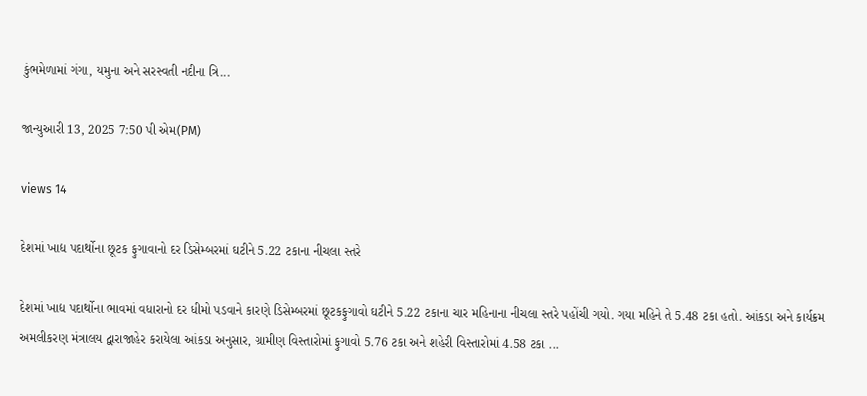કુંભમેળામાં ગંગા, યમુના અને સરસ્વતી નદીના ત્રિ...

જાન્યુઆરી 13, 2025 7:50 પી એમ(PM)

views 14

દેશમાં ખાદ્ય પદાર્થોના છૂટક ફુગાવાનો દર ડિસેમ્બરમાં ઘટીને 5.22 ટકાના નીચલા સ્તરે

દેશમાં ખાદ્ય પદાર્થોના ભાવમાં વધારાનો દર ધીમો પડવાને કારણે ડિસેમ્બરમાં છૂટકફુગાવો ઘટીને 5.22 ટકાના ચાર મહિનાના નીચલા સ્તરે પહોંચી ગયો. ગયા મહિને તે 5.48 ટકા હતો. આંકડા અને કાર્યક્રમ અમલીકરણ મંત્રાલય દ્વારાજાહેર કરાયેલા આંકડા અનુસાર, ગ્રામીણ વિસ્તારોમાં ફુગાવો 5.76 ટકા અને શહેરી વિસ્તારોમાં 4.58 ટકા ...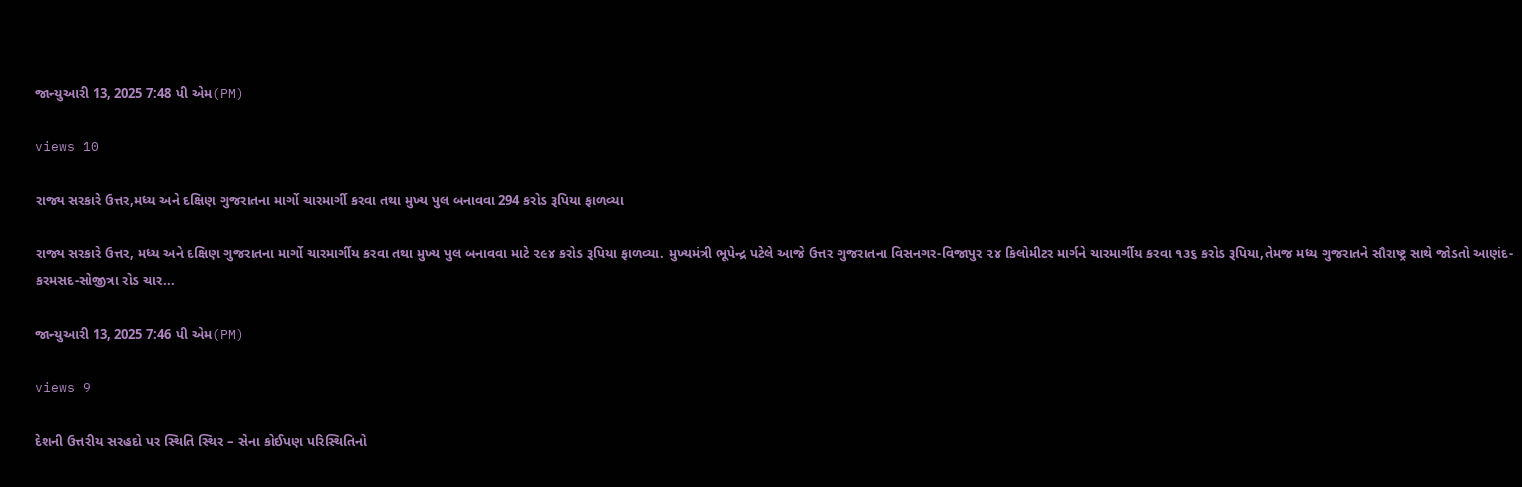જાન્યુઆરી 13, 2025 7:48 પી એમ(PM)

views 10

રાજ્ય સરકારે ઉત્તર,મધ્ય અને દક્ષિણ ગુજરાતના માર્ગો ચારમાર્ગી કરવા તથા મુખ્ય પુલ બનાવવા 294 કરોડ રૂપિયા ફાળવ્યા

રાજ્ય સરકારે ઉત્તર, મધ્ય અને દક્ષિણ ગુજરાતના માર્ગો ચારમાર્ગીય કરવા તથા મુખ્ય પુલ બનાવવા માટે ૨૯૪ કરોડ રૂપિયા ફાળવ્યા. મુખ્યમંત્રી ભૂપેન્દ્ર પટેલે આજે ઉત્તર ગુજરાતના વિસનગર-વિજાપુર ૨૪ કિલોમીટર માર્ગને ચારમાર્ગીય કરવા ૧૩૬ કરોડ રૂપિયા,તેમજ મધ્ય ગુજરાતને સૌરાષ્ટ્ર સાથે જોડતો આણંદ-કરમસદ-સોજીત્રા રોડ ચાર...

જાન્યુઆરી 13, 2025 7:46 પી એમ(PM)

views 9

દેશની ઉત્તરીય સરહદો પર સ્થિતિ સ્થિર – સેના કોઈપણ પરિસ્થિતિનો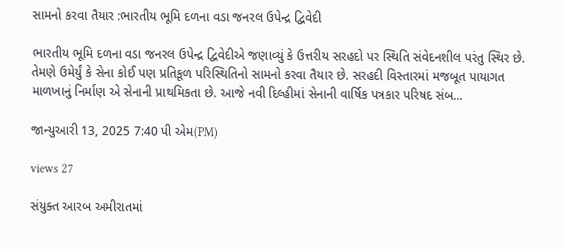સામનો કરવા તૈયાર :ભારતીય ભૂમિ દળના વડા જનરલ ઉપેન્દ્ર દ્વિવેદી

ભારતીય ભૂમિ દળના વડા જનરલ ઉપેન્દ્ર દ્વિવેદીએ જણાવ્યું કે ઉત્તરીય સરહદો પર સ્થિતિ સંવેદનશીલ પરંતુ સ્થિર છે. તેમણે ઉમેર્યું કે સેના કોઈ પણ પ્રતિકૂળ પરિસ્થિતિનો સામનો કરવા તૈયાર છે. સરહદી વિસ્તારમાં મજબૂત પાયાગત માળખાનું નિર્માણ એ સેનાની પ્રાથમિકતા છે. આજે નવી દિલ્હીમાં સેનાની વાર્ષિક પત્રકાર પરિષદ સંબ...

જાન્યુઆરી 13, 2025 7:40 પી એમ(PM)

views 27

સંયુક્ત આરબ અમીરાતમાં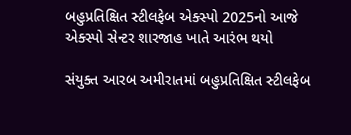બહુપ્રતિક્ષિત સ્ટીલફેબ એક્સ્પો 2025નો આજે એક્સ્પો સેન્ટર શારજાહ ખાતે આરંભ થયો

સંયુક્ત આરબ અમીરાતમાં બહુપ્રતિક્ષિત સ્ટીલફેબ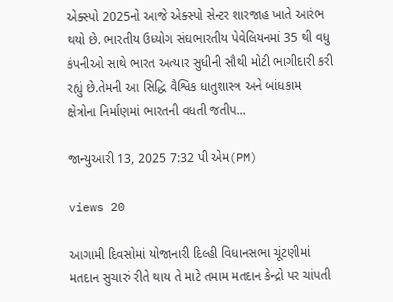એક્સ્પો 2025નો આજે એક્સ્પો સેન્ટર શારજાહ ખાતે આરંભ થયો છે. ભારતીય ઉધ્યોગ સંઘભારતીય પેવેલિયનમાં 35 થી વધુ કંપનીઓ સાથે ભારત અત્યાર સુધીની સૌથી મોટી ભાગીદારી કરી રહ્યું છે.તેમની આ સિદ્ધિ વૈશ્વિક ધાતુશાસ્ત્ર અને બાંધકામ  ક્ષેત્રોના નિર્માણમાં ભારતની વધતી જતીપ...

જાન્યુઆરી 13, 2025 7:32 પી એમ(PM)

views 20

આગામી દિવસોમાં યોજાનારી દિલ્હી વિધાનસભા ચૂંટણીમાં મતદાન સુચારું રીતે થાય તે માટે તમામ મતદાન કેન્દ્રો પર ચાંપતી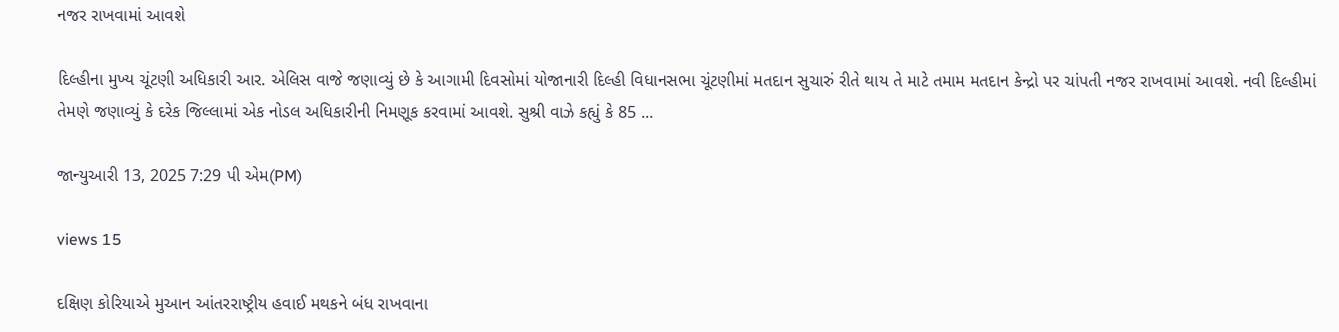નજર રાખવામાં આવશે

દિલ્હીના મુખ્ય ચૂંટણી અધિકારી આર. એલિસ વાજે જણાવ્યું છે કે આગામી દિવસોમાં યોજાનારી દિલ્હી વિધાનસભા ચૂંટણીમાં મતદાન સુચારું રીતે થાય તે માટે તમામ મતદાન કેન્દ્રો પર ચાંપતી નજર રાખવામાં આવશે. નવી દિલ્હીમાં તેમણે જણાવ્યું કે દરેક જિલ્લામાં એક નોડલ અધિકારીની નિમણૂક કરવામાં આવશે. સુશ્રી વાઝે કહ્યું કે 85 ...

જાન્યુઆરી 13, 2025 7:29 પી એમ(PM)

views 15

દક્ષિણ કોરિયાએ મુઆન આંતરરાષ્ટ્રીય હવાઈ મથકને બંધ રાખવાના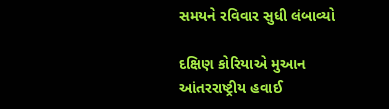સમયને રવિવાર સુધી લંબાવ્યો

દક્ષિણ કોરિયાએ મુઆન આંતરરાષ્ટ્રીય હવાઈ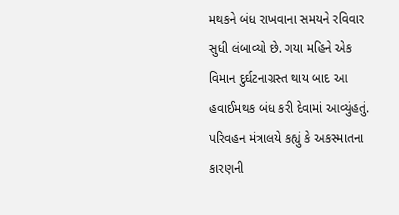મથકને બંધ રાખવાના સમયને રવિવાર સુધી લંબાવ્યો છે. ગયા મહિને એક વિમાન દુર્ઘટનાગ્રસ્ત થાય બાદ આ હવાઈમથક બંધ કરી દેવામાં આવ્યુંહતું. પરિવહન મંત્રાલયે કહ્યું કે અકસ્માતના કારણની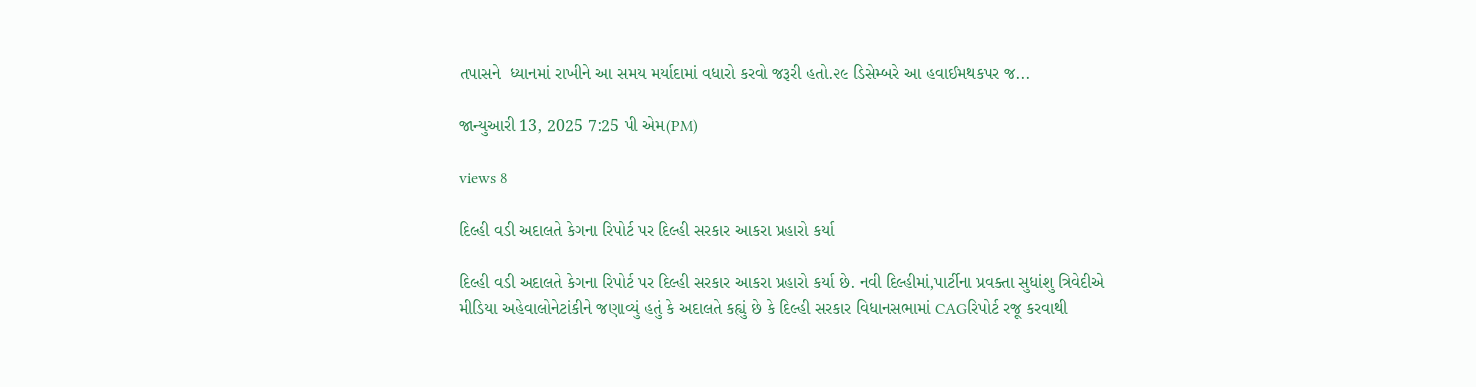તપાસને  ધ્યાનમાં રાખીને આ સમય મર્યાદામાં વધારો કરવો જરૂરી હતો.૨૯ ડિસેમ્બરે આ હવાઈમથકપર જ...

જાન્યુઆરી 13, 2025 7:25 પી એમ(PM)

views 8

દિલ્હી વડી અદાલતે કેગના રિપોર્ટ પર દિલ્હી સરકાર આકરા પ્રહારો કર્યા

દિલ્હી વડી અદાલતે કેગના રિપોર્ટ પર દિલ્હી સરકાર આકરા પ્રહારો કર્યા છે. નવી દિલ્હીમાં,પાર્ટીના પ્રવક્તા સુધાંશુ ત્રિવેદીએ મીડિયા અહેવાલોનેટાંકીને જણાવ્યું હતું કે અદાલતે કહ્યું છે કે દિલ્હી સરકાર વિધાનસભામાં CAGરિપોર્ટ રજૂ કરવાથી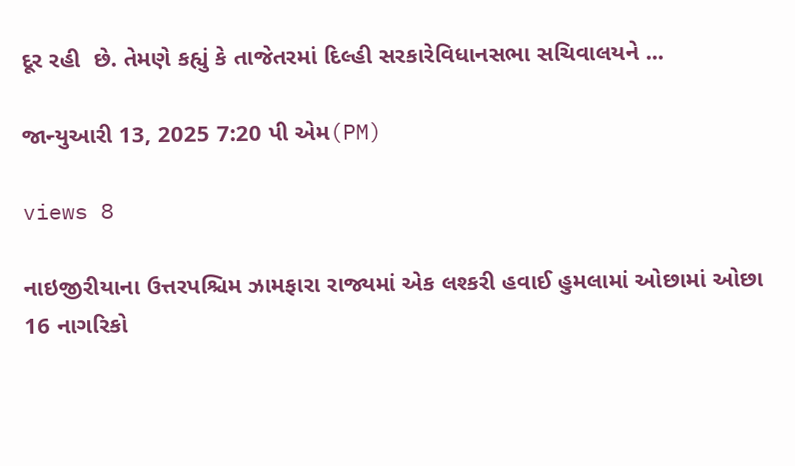દૂર રહી  છે. તેમણે કહ્યું કે તાજેતરમાં દિલ્હી સરકારેવિધાનસભા સચિવાલયને ...

જાન્યુઆરી 13, 2025 7:20 પી એમ(PM)

views 8

નાઇજીરીયાના ઉત્તરપશ્ચિમ ઝામફારા રાજ્યમાં એક લશ્કરી હવાઈ હુમલામાં ઓછામાં ઓછા 16 નાગરિકો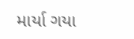માર્યા ગયા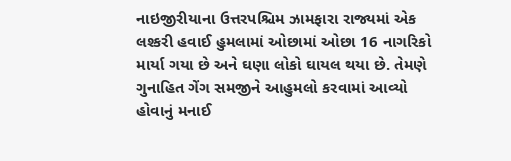નાઇજીરીયાના ઉત્તરપશ્ચિમ ઝામફારા રાજ્યમાં એક લશ્કરી હવાઈ હુમલામાં ઓછામાં ઓછા 16 નાગરિકો માર્યા ગયા છે અને ઘણા લોકો ઘાયલ થયા છે. તેમણે ગુનાહિત ગેંગ સમજીને આહુમલો કરવામાં આવ્યો હોવાનું મનાઈ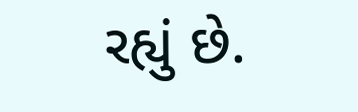રહ્યું છે.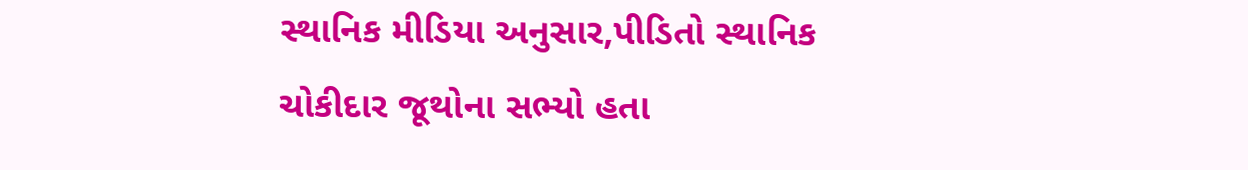સ્થાનિક મીડિયા અનુસાર,પીડિતો સ્થાનિક ચોકીદાર જૂથોના સભ્યો હતા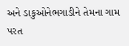અને ડાકુઓનેભગાડીને તેમના ગામ પરત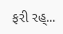ફરી રહ્...